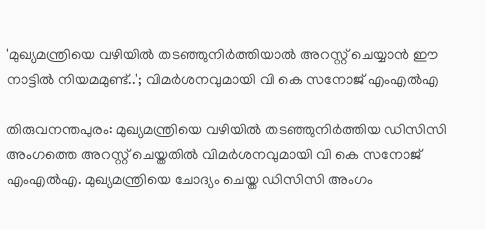'മുഖ്യമന്ത്രിയെ വഴിയിൽ തടഞ്ഞുനിർത്തിയാൽ അറസ്റ്റ് ചെയ്യാൻ ഈ നാട്ടിൽ നിയമമുണ്ട്..'; വിമർശനവുമായി വി കെ സനോജ് എംഎൽഎ

തിരുവനന്തപുരം: മുഖ്യമന്ത്രിയെ വഴിയിൽ തടഞ്ഞുനിർത്തിയ ഡിസിസി അംഗത്തെ അറസ്റ്റ് ചെയ്തതിൽ വിമർശനവുമായി വി കെ സനോജ് എംഎൽഎ. മുഖ്യമന്ത്രിയെ ചോദ്യം ചെയ്ത ഡിസിസി അംഗം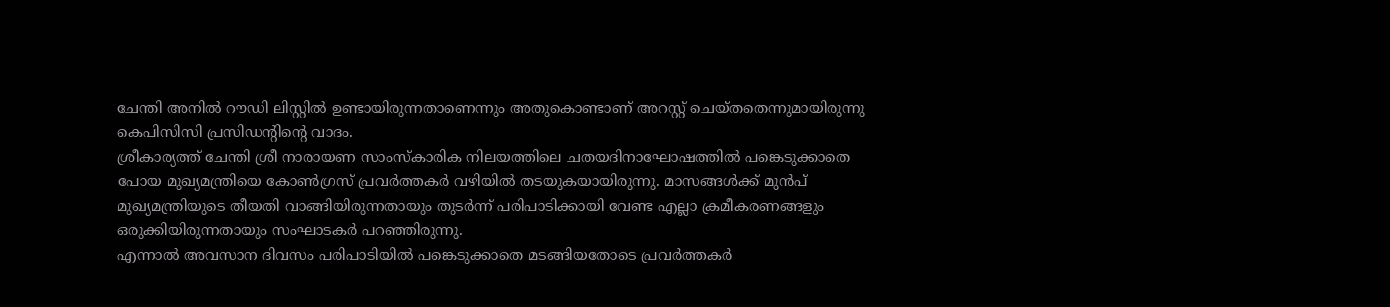ചേന്തി അനിൽ റൗഡി ലിസ്റ്റിൽ ഉണ്ടായിരുന്നതാണെന്നും അതുകൊണ്ടാണ് അറസ്റ്റ് ചെയ്തതെന്നുമായിരുന്നു കെപിസിസി പ്രസിഡന്റിന്റെ വാദം.
ശ്രീകാര്യത്ത് ചേന്തി ശ്രീ നാരായണ സാംസ്കാരിക നിലയത്തിലെ ചതയദിനാഘോഷത്തിൽ പങ്കെടുക്കാതെ പോയ മുഖ്യമന്ത്രിയെ കോൺഗ്രസ് പ്രവർത്തകർ വഴിയിൽ തടയുകയായിരുന്നു. മാസങ്ങൾക്ക് മുൻപ് മുഖ്യമന്ത്രിയുടെ തീയതി വാങ്ങിയിരുന്നതായും തുടർന്ന് പരിപാടിക്കായി വേണ്ട എല്ലാ ക്രമീകരണങ്ങളും ഒരുക്കിയിരുന്നതായും സംഘാടകർ പറഞ്ഞിരുന്നു.
എന്നാൽ അവസാന ദിവസം പരിപാടിയിൽ പങ്കെടുക്കാതെ മടങ്ങിയതോടെ പ്രവർത്തകർ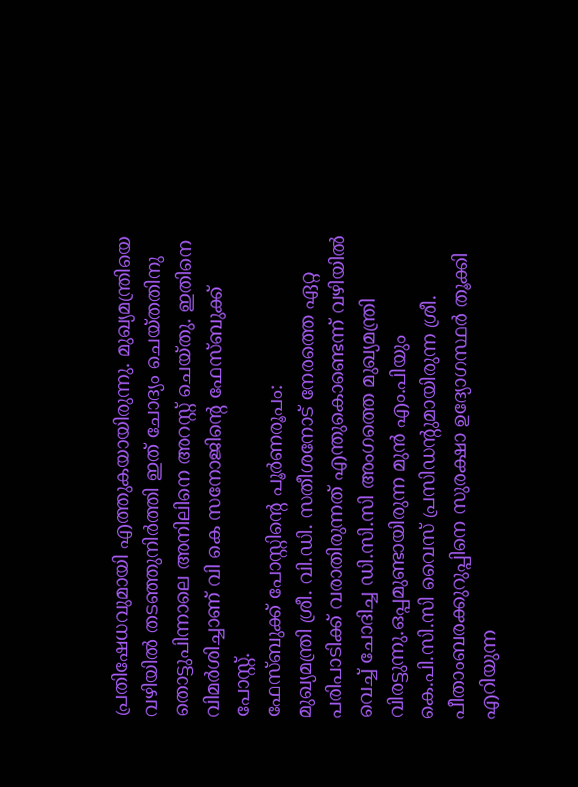പ്രതിഷേധവുമായി എത്തുകയായിരുന്നു. മുഖ്യമന്ത്രിയെ വഴിയിൽ തടഞ്ഞുനിർത്തി ഇത് ചോദ്യം ചെയ്തതിനു തൊട്ടുപിന്നാലെ അനിലിനെ അറസ്റ്റ് ചെയ്തു. ഇതിനെ വിമർശിച്ചാണ് വി കെ സനോജിന്റെ ഫേസ്ബുക്ക് പോസ്റ്റ്.
ഫേസ്ബുക്ക് പോസ്റ്റിന്റെ പൂർണരൂപം:
മുഖ്യമന്ത്രി ശ്രീ. വി.ഡി. സതീശനോട് നേരത്തെ ഏറ്റ പരിപാടിക്ക് വരാതിരുന്നത് എന്തുകൊണ്ടെന്ന് വഴിയിൽ വെച്ച് ചോദിച്ച ഡി.സി.സി അംഗത്തെ മുഖ്യമന്ത്രി വിരട്ടുന്നു.ഒപ്പമുണ്ടായിരുന്ന മുൻ എം.പിയും കെ.പി.സി.സി വൈസ് പ്രസിഡന്റുമായിരുന്ന ശ്രീ. പീതാംബരക്കുറുപ്പിനെ സുരക്ഷാ ഉദ്യോഗസ്ഥർ തൂക്കി എറിയുന്ന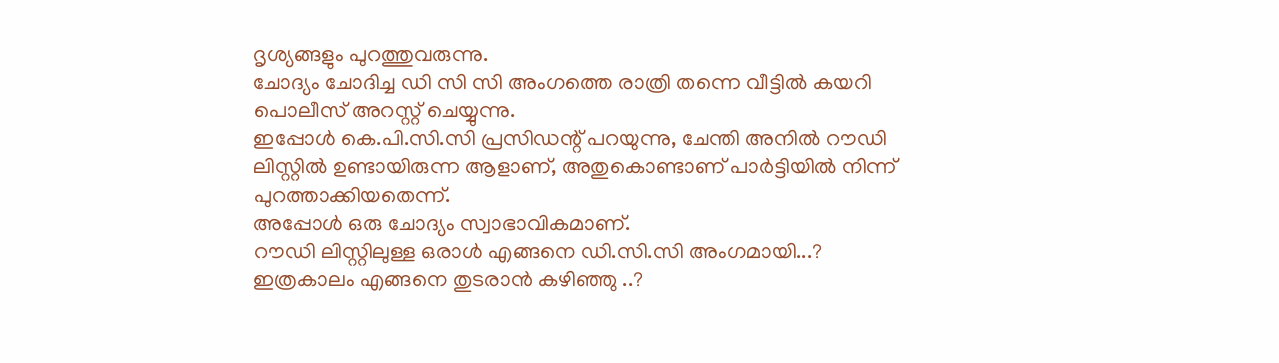ദൃശ്യങ്ങളും പുറത്തുവരുന്നു.
ചോദ്യം ചോദിച്ച ഡി സി സി അംഗത്തെ രാത്രി തന്നെ വീട്ടിൽ കയറി പൊലീസ് അറസ്റ്റ് ചെയ്യുന്നു.
ഇപ്പോൾ കെ.പി.സി.സി പ്രസിഡന്റ് പറയുന്നു, ചേന്തി അനിൽ റൗഡി ലിസ്റ്റിൽ ഉണ്ടായിരുന്ന ആളാണ്, അതുകൊണ്ടാണ് പാർട്ടിയിൽ നിന്ന് പുറത്താക്കിയതെന്ന്.
അപ്പോൾ ഒരു ചോദ്യം സ്വാഭാവികമാണ്.
റൗഡി ലിസ്റ്റിലുള്ള ഒരാൾ എങ്ങനെ ഡി.സി.സി അംഗമായി...?
ഇത്രകാലം എങ്ങനെ തുടരാൻ കഴിഞ്ഞു ..?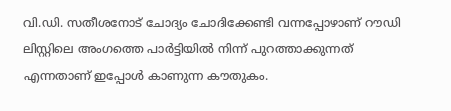വി.ഡി. സതീശനോട് ചോദ്യം ചോദിക്കേണ്ടി വന്നപ്പോഴാണ് റൗഡി ലിസ്റ്റിലെ അംഗത്തെ പാർട്ടിയിൽ നിന്ന് പുറത്താക്കുന്നത് എന്നതാണ് ഇപ്പോൾ കാണുന്ന കൗതുകം.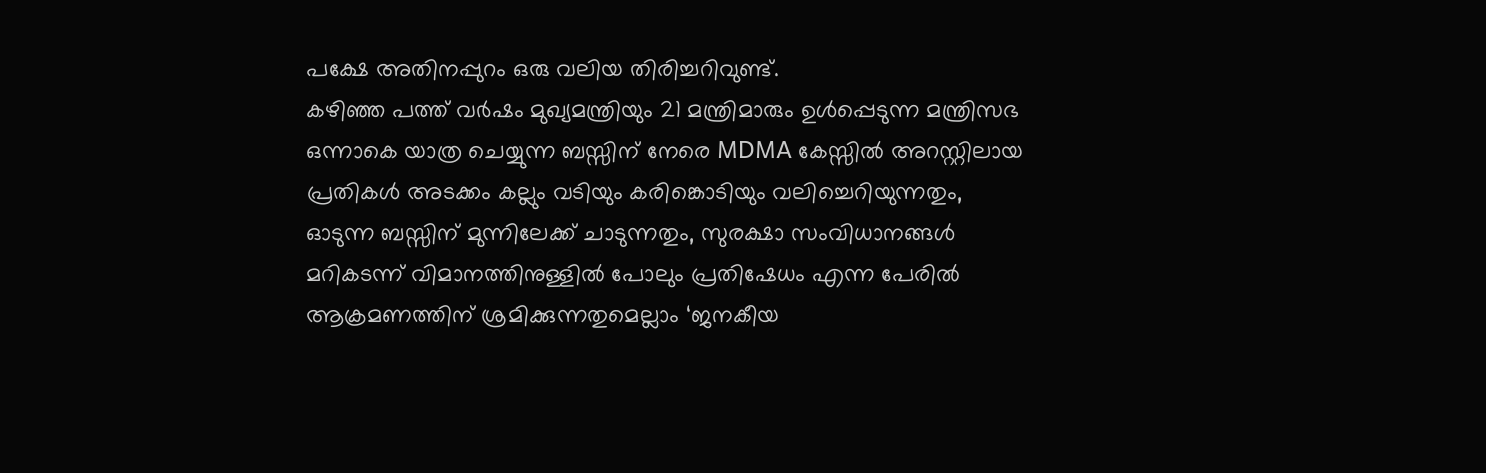പക്ഷേ അതിനപ്പുറം ഒരു വലിയ തിരിച്ചറിവുണ്ട്.
കഴിഞ്ഞ പത്ത് വർഷം മുഖ്യമന്ത്രിയും 21 മന്ത്രിമാരും ഉൾപ്പെടുന്ന മന്ത്രിസഭ ഒന്നാകെ യാത്ര ചെയ്യുന്ന ബസ്സിന് നേരെ MDMA കേസ്സിൽ അറസ്റ്റിലായ പ്രതികൾ അടക്കം കല്ലും വടിയും കരിങ്കൊടിയും വലിച്ചെറിയുന്നതും, ഓടുന്ന ബസ്സിന് മുന്നിലേക്ക് ചാടുന്നതും, സുരക്ഷാ സംവിധാനങ്ങൾ മറികടന്ന് വിമാനത്തിനുള്ളിൽ പോലും പ്രതിഷേധം എന്ന പേരിൽ ആക്രമണത്തിന് ശ്രമിക്കുന്നതുമെല്ലാം ‘ജനകീയ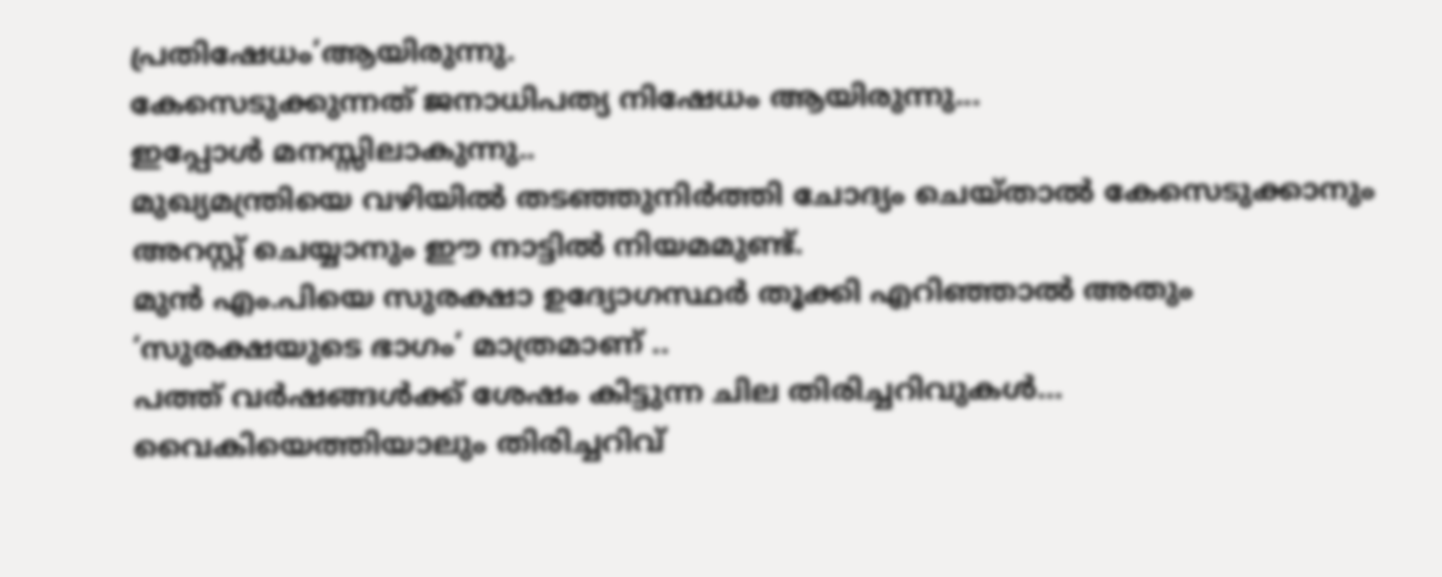പ്രതിഷേധം’ആയിരുന്നു.
കേസെടുക്കുന്നത് ജനാധിപത്യ നിഷേധം ആയിരുന്നു...
ഇപ്പോൾ മനസ്സിലാകുന്നു..
മുഖ്യമന്ത്രിയെ വഴിയിൽ തടഞ്ഞുനിർത്തി ചോദ്യം ചെയ്താൽ കേസെടുക്കാനും അറസ്റ്റ് ചെയ്യാനും ഈ നാട്ടിൽ നിയമമുണ്ട്.
മുൻ എം.പിയെ സുരക്ഷാ ഉദ്യോഗസ്ഥർ തൂക്കി എറിഞ്ഞാൽ അതും ‘സുരക്ഷയുടെ ഭാഗം’ മാത്രമാണ് ..
പത്ത് വർഷങ്ങൾക്ക് ശേഷം കിട്ടുന്ന ചില തിരിച്ചറിവുകൾ…
വൈകിയെത്തിയാലും തിരിച്ചറിവ്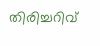തിരിച്ചറിവ്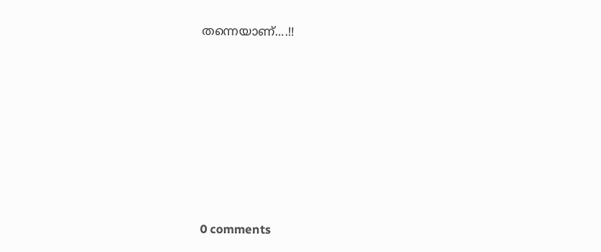തന്നെയാണ്....!!










0 comments